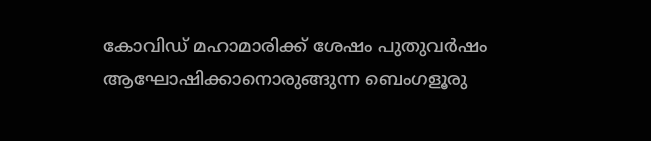കോവിഡ് മഹാമാരിക്ക് ശേഷം പുതുവർഷം ആഘോഷിക്കാനൊരുങ്ങുന്ന ബെംഗളൂരു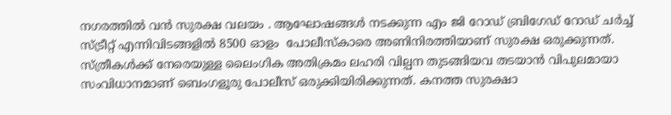നഗരത്തിൽ വൻ സുരക്ഷ വലയം . ആഘോഷങ്ങൾ നടക്കുന്ന എം ജി റോഡ് ബ്രിഗേഡ് റോഡ് ചർച്ച്‌ സ്ട്രീറ്റ് എന്നിവിടങ്ങളിൽ 8500 ഓളം  പോലീസ്കാരെ അണിനിരത്തിയാണ് സുരക്ഷ ഒരുക്കുന്നത്. സ്ത്രീകൾക്ക് നേരെയുള്ള ലൈംഗിക അതിക്രമം ലഹരി വില്പന തുടങ്ങിയവ തടയാൻ വിപുലമായാ സംവിധാനമാണ് ബെംഗളൂരു പോലീസ് ഒരുക്കിയിരിക്കുന്നത്. കനത്ത സുരക്ഷാ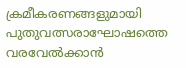ക്രമീകരണങ്ങളുമായി പുതുവത്സരാഘോഷത്തെ വരവേൽക്കാൻ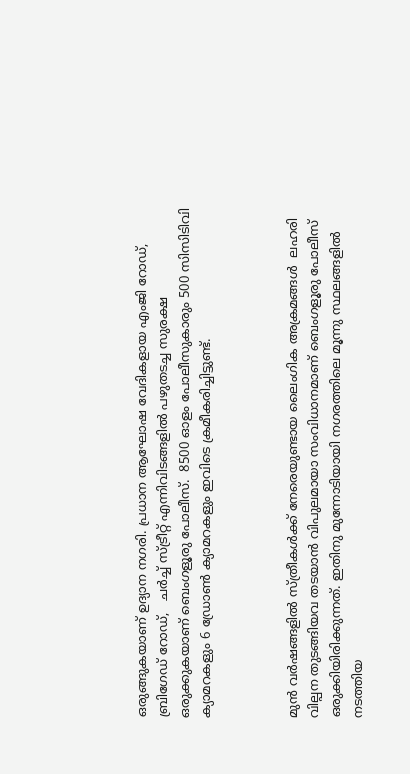ഒരുങ്ങുകയാണ് ഉദ്യാന നഗരി. പ്രധാന ആഘോഷ വേദികളായ എംജി റോഡ്, ബ്രിഗേഡ് റോഡ്,   ചർച്ച് സ്ട്രീറ്റ് എന്നിവിടങ്ങളിൽ പഴുതടച്ച സുരക്ഷ ഒരുക്കുകയാണ് ബെംഗളൂരു പോലീസ്.  8500 ഓളം പോലീസുകാരും 500 സിസിടിവി ക്യാമറകളും 6 ഡ്രോൺ ക്യാമറകളും ഇവിടെ ക്രമീകരിച്ചിട്ടുണ്ട്.



മുൻ വർഷങ്ങളിൽ സ്ത്രീകൾക്ക് നേരെയുണ്ടായ ലൈംഗിക അക്രമങ്ങൾ  ലഹരി വില്പന തുടങ്ങിയവ തടയാൻ വിപുലമായാ സംവിധാനമാണ് ബെംഗളൂരു പോലീസ് ഒരുക്കിയിരിക്കുന്നത്. ഇതിനു മുന്നോടിയായി നഗരത്തിലെ മൂന്നു സ്ഥലങ്ങളിൽ നടത്തിയ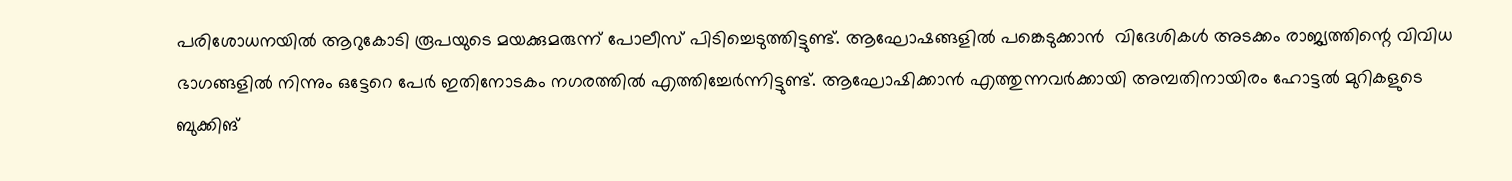പരിശോധനയിൽ ആറുകോടി രൂപയുടെ മയക്കുമരുന്ന് പോലീസ് പിടിച്ചെടുത്തിട്ടുണ്ട്. ആഘോഷങ്ങളിൽ പങ്കെടുക്കാൻ  വിദേശികൾ അടക്കം രാജ്യത്തിന്റെ വിവിധ ഭാഗങ്ങളിൽ നിന്നും ഒട്ടേറെ പേർ ഇതിനോടകം നഗരത്തിൽ എത്തിച്ചേർന്നിട്ടുണ്ട്. ആഘോഷിക്കാൻ എത്തുന്നവർക്കായി അമ്പതിനായിരം ഹോട്ടൽ മുറികളുടെ ബുക്കിങ്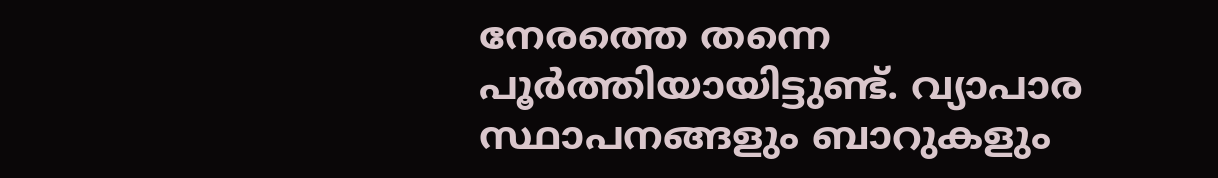നേരത്തെ തന്നെ  പൂർത്തിയായിട്ടുണ്ട്. വ്യാപാര സ്ഥാപനങ്ങളും ബാറുകളും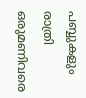പബ്ബുകളും രാത്രി ഒരുമണിവരെ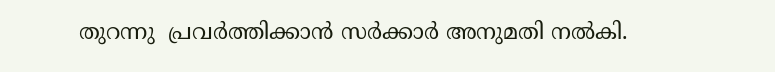തുറന്നു  പ്രവർത്തിക്കാൻ സർക്കാർ അനുമതി നൽകി.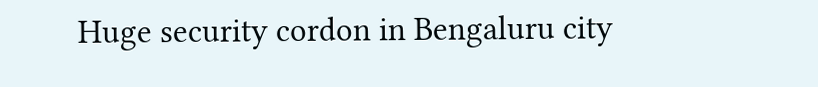Huge security cordon in Bengaluru city